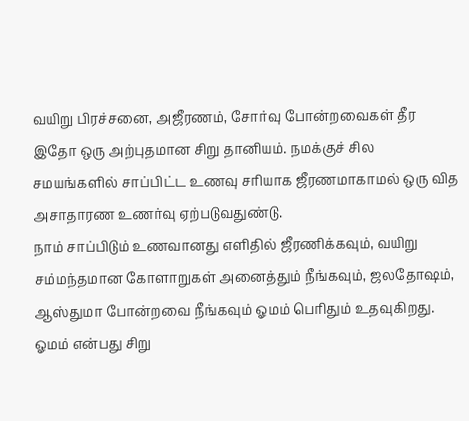வயிறு பிரச்சனை, அஜீரணம், சோர்வு போன்றவைகள் தீர இதோ ஒரு அற்புதமான சிறு தானியம். நமக்குச் சில சமயங்களில் சாப்பிட்ட உணவு சரியாக ஜீரணமாகாமல் ஒரு வித அசாதாரண உணர்வு ஏற்படுவதுண்டு.
நாம் சாப்பிடும் உணவானது எளிதில் ஜீரணிக்கவும், வயிறு சம்மந்தமான கோளாறுகள் அனைத்தும் நீங்கவும், ஜலதோஷம், ஆஸ்துமா போன்றவை நீங்கவும் ஓமம் பெரிதும் உதவுகிறது. ஓமம் என்பது சிறு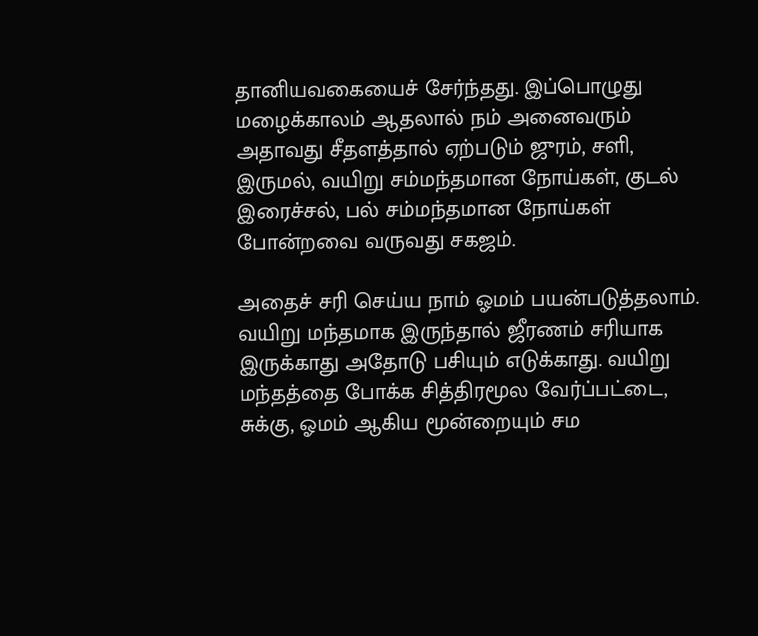தானியவகையைச் சேர்ந்தது. இப்பொழுது மழைக்காலம் ஆதலால் நம் அனைவரும் அதாவது சீதளத்தால் ஏற்படும் ஜுரம், சளி, இருமல், வயிறு சம்மந்தமான நோய்கள், குடல் இரைச்சல், பல் சம்மந்தமான நோய்கள் போன்றவை வருவது சகஜம்.

அதைச் சரி செய்ய நாம் ஓமம் பயன்படுத்தலாம். வயிறு மந்தமாக இருந்தால் ஜீரணம் சரியாக இருக்காது அதோடு பசியும் எடுக்காது. வயிறு மந்தத்தை போக்க சித்திரமூல வேர்ப்பட்டை, சுக்கு, ஓமம் ஆகிய மூன்றையும் சம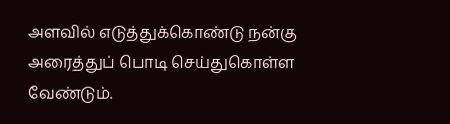அளவில் எடுத்துக்கொண்டு நன்கு அரைத்துப் பொடி செய்துகொள்ள வேண்டும்.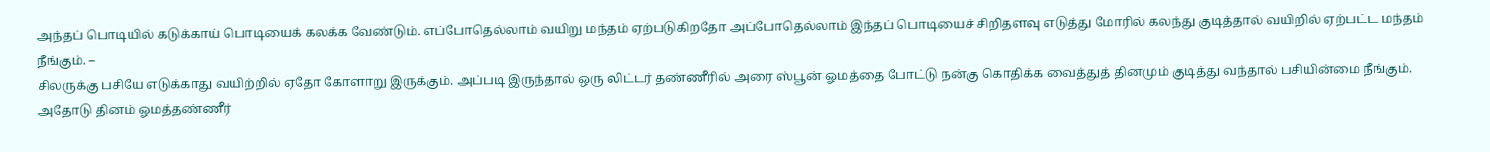அந்தப் பொடியில் கடுக்காய் பொடியைக் கலக்க வேண்டும். எப்போதெல்லாம் வயிறு மந்தம் ஏற்படுகிறதோ அப்போதெல்லாம் இந்தப் பொடியைச் சிறிதளவு எடுத்து மோரில் கலந்து குடித்தால் வயிறில் ஏற்பட்ட மந்தம் நீங்கும். –
சிலருக்கு பசியே எடுக்காது வயிற்றில் ஏதோ கோளாறு இருக்கும். அப்படி இருந்தால் ஒரு லிட்டர் தண்ணீரில் அரை ஸ்பூன் ஓமத்தை போட்டு நன்கு கொதிக்க வைத்துத் தினமும் குடித்து வந்தால் பசியின்மை நீங்கும். அதோடு தினம் ஓமத்தண்ணீர்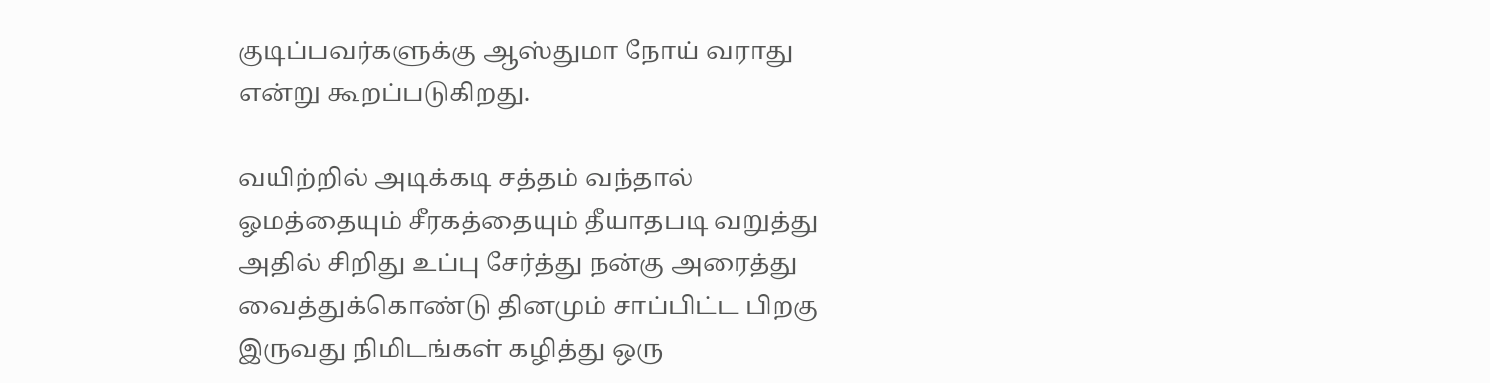குடிப்பவர்களுக்கு ஆஸ்துமா நோய் வராது என்று கூறப்படுகிறது.

வயிற்றில் அடிக்கடி சத்தம் வந்தால் ஓமத்தையும் சீரகத்தையும் தீயாதபடி வறுத்து அதில் சிறிது உப்பு சேர்த்து நன்கு அரைத்து வைத்துக்கொண்டு தினமும் சாப்பிட்ட பிறகு இருவது நிமிடங்கள் கழித்து ஒரு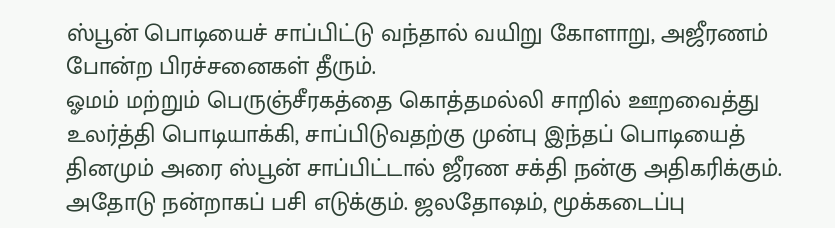ஸ்பூன் பொடியைச் சாப்பிட்டு வந்தால் வயிறு கோளாறு, அஜீரணம் போன்ற பிரச்சனைகள் தீரும்.
ஓமம் மற்றும் பெருஞ்சீரகத்தை கொத்தமல்லி சாறில் ஊறவைத்து உலர்த்தி பொடியாக்கி, சாப்பிடுவதற்கு முன்பு இந்தப் பொடியைத் தினமும் அரை ஸ்பூன் சாப்பிட்டால் ஜீரண சக்தி நன்கு அதிகரிக்கும். அதோடு நன்றாகப் பசி எடுக்கும். ஜலதோஷம், மூக்கடைப்பு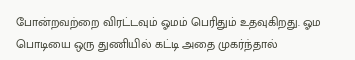போன்றவற்றை விரட்டவும் ஓமம் பெரிதும் உதவுகிறது. ஓம பொடியை ஒரு துணியில் கட்டி அதை முகர்ந்தால்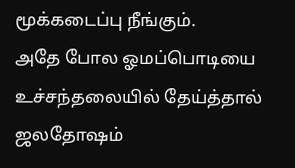மூக்கடைப்பு நீங்கும்.
அதே போல ஓமப்பொடியை உச்சந்தலையில் தேய்த்தால் ஜலதோஷம்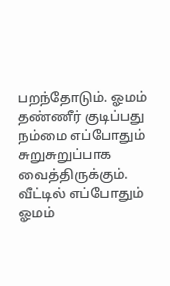பறந்தோடும். ஓமம் தண்ணீர் குடிப்பது நம்மை எப்போதும் சுறுசுறுப்பாக வைத்திருக்கும். வீட்டில் எப்போதும் ஓமம்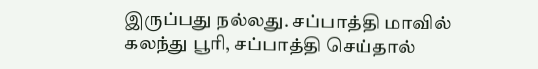இருப்பது நல்லது. சப்பாத்தி மாவில் கலந்து பூரி, சப்பாத்தி செய்தால்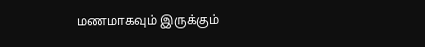மணமாகவும் இருக்கும்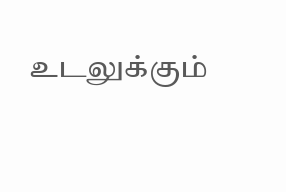உடலுக்கும்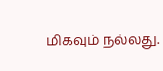மிகவும் நல்லது.